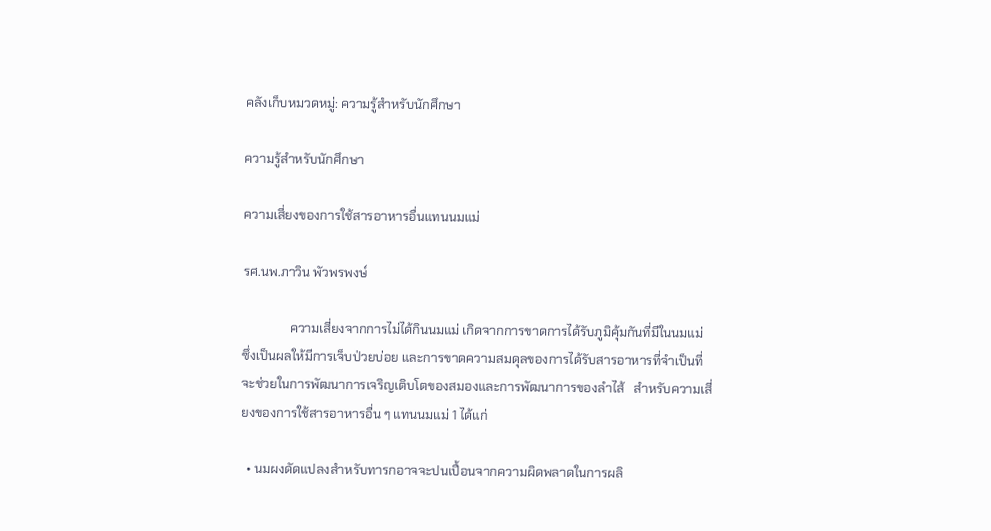คลังเก็บหมวดหมู่: ความรู้สำหรับนักศึกษา

ความรู้สำหรับนักศึกษา

ความเสี่ยงของการใช้สารอาหารอื่นแทนนมแม่

รศ.นพ.ภาวิน พัวพรพงษ์

               ความเสี่ยงจากการไม่ได้กินนมแม่ เกิดจากการขาดการได้รับภูมิคุ้มกันที่มีในนมแม่ ซึ่งเป็นผลให้มีการเจ็บป่วยบ่อย และการขาดความสมดุลของการได้รับสารอาหารที่จำเป็นที่จะช่วยในการพัฒนาการเจริญเติบโตของสมองและการพัฒนาการของลำไส้   สำหรับความเสี่ยงของการใช้สารอาหารอื่น ๆ แทนนมแม่ 1 ได้แก่

  • นมผงดัดแปลงสำหรับทารกอาจจะปนเปื้อนจากความผิดพลาดในการผลิ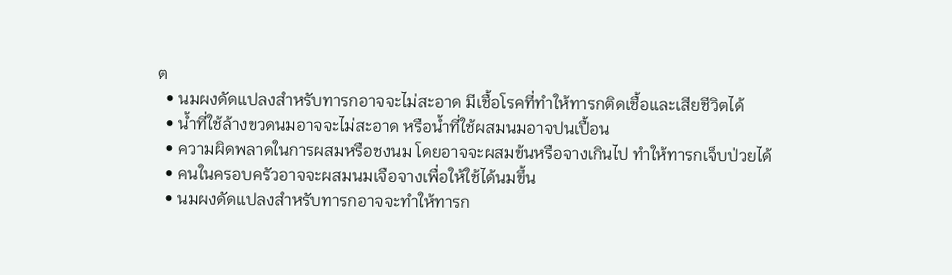ต
  • นมผงดัดแปลงสำหรับทารกอาจจะไม่สะอาด มีเชื้อโรคที่ทำให้ทารกติดเชื้อและเสียชีวิตได้
  • น้ำที่ใช้ล้างขวดนมอาจจะไม่สะอาด หรือน้ำที่ใช้ผสมนมอาจปนเปื้อน
  • ความผิดพลาดในการผสมหรือชงนม โดยอาจจะผสมข้นหรือจางเกินไป ทำให้ทารกเจ็บป่วยได้
  • คนในครอบครัวอาจจะผสมนมเจือจางเพื่อให้ใช้ได้นมขึ้น
  • นมผงดัดแปลงสำหรับทารกอาจจะทำให้ทารก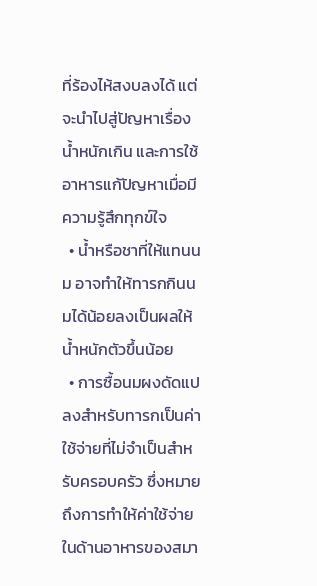ที่ร้องไห้สงบลงได้ แต่จะนำไปสู่ปัญหาเรื่องน้ำหนักเกิน และการใช้อาหารแก้ปัญหาเมื่อมีความรู้สึกทุกข์ใจ
  • น้ำหรือชาที่ให้แทนนม อาจทำให้ทารกกินนมได้น้อยลงเป็นผลให้น้ำหนักตัวขึ้นน้อย
  • การซื้อนมผงดัดแปลงสำหรับทารกเป็นค่าใช้จ่ายที่ไม่จำเป็นสำหรับครอบครัว ซึ่งหมายถึงการทำให้ค่าใช้จ่ายในด้านอาหารของสมา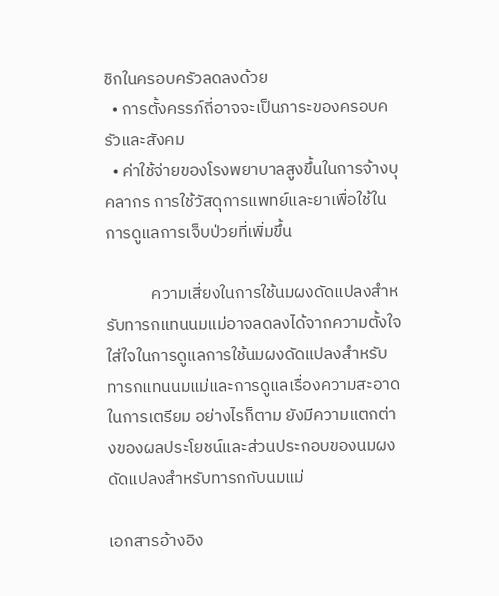ชิกในครอบครัวลดลงด้วย
  • การตั้งครรภ์ถี่อาจจะเป็นภาระของครอบครัวและสังคม
  • ค่าใช้จ่ายของโรงพยาบาลสูงขึ้นในการจ้างบุคลากร การใช้วัสดุการแพทย์และยาเพื่อใช้ในการดูแลการเจ็บป่วยที่เพิ่มขึ้น

            ความเสี่ยงในการใช้นมผงดัดแปลงสำหรับทารกแทนนมแม่อาจลดลงได้จากความตั้งใจ ใส่ใจในการดูแลการใช้นมผงดัดแปลงสำหรับทารกแทนนมแม่และการดูแลเรื่องความสะอาดในการเตรียม อย่างไรก็ตาม ยังมีความแตกต่างของผลประโยชน์และส่วนประกอบของนมผงดัดแปลงสำหรับทารกกับนมแม่

เอกสารอ้างอิง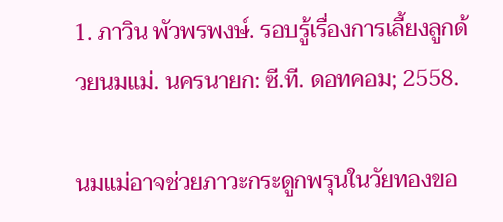1. ภาวิน พัวพรพงษ์. รอบรู้เรื่องการเลี้ยงลูกด้วยนมแม่. นครนายก: ซี.ที. ดอทคอม; 2558.

นมแม่อาจช่วยภาวะกระดูกพรุนในวัยทองขอ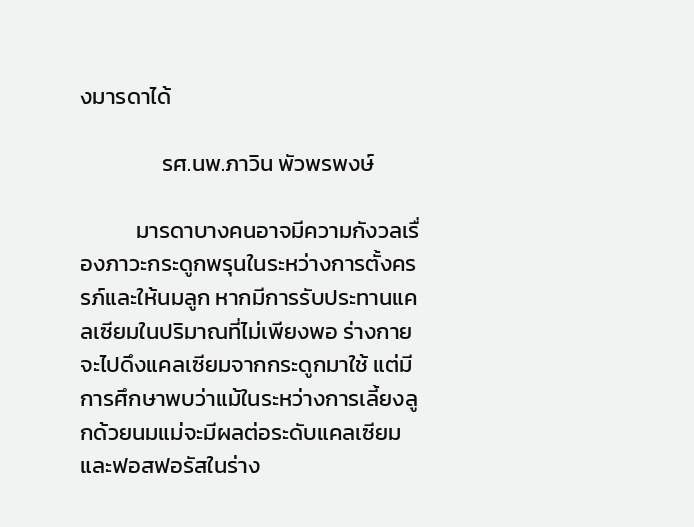งมารดาได้

                รศ.นพ.ภาวิน พัวพรพงษ์

           มารดาบางคนอาจมีความกังวลเรื่องภาวะกระดูกพรุนในระหว่างการตั้งครรภ์และให้นมลูก หากมีการรับประทานแคลเซียมในปริมาณที่ไม่เพียงพอ ร่างกายจะไปดึงแคลเซียมจากกระดูกมาใช้ แต่มีการศึกษาพบว่าแม้ในระหว่างการเลี้ยงลูกด้วยนมแม่จะมีผลต่อระดับแคลเซียมและฟอสฟอรัสในร่าง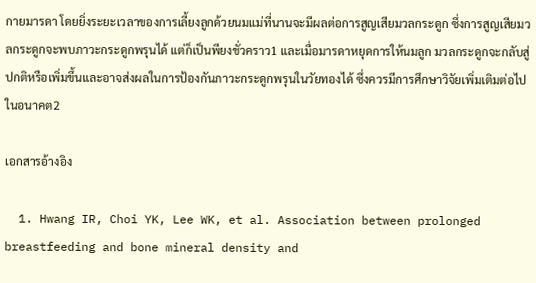กายมารดา โดยยิ่งระยะเวลาของการเลี้ยงลูกด้วยนมแม่ที่นานจะมีผลต่อการสูญเสียมวลกระดูก ซึ่งการสูญเสียมวลกระดูกจะพบภาวะกระดูกพรุนได้ แต่ก็เป็นพียงชั่วคราว1 และเมื่อมารดาหยุดการให้นมลูก มวลกระดูกจะกลับสู่ปกติหรือเพิ่มขึ้นและอาจส่งผลในการป้องกันภาวะกระดูกพรุนในวัยทองได้ ซึ่งควรมีการศึกษาวิจัยเพิ่มเติมต่อไปในอนาคต2

เอกสารอ้างอิง

  1. Hwang IR, Choi YK, Lee WK, et al. Association between prolonged breastfeeding and bone mineral density and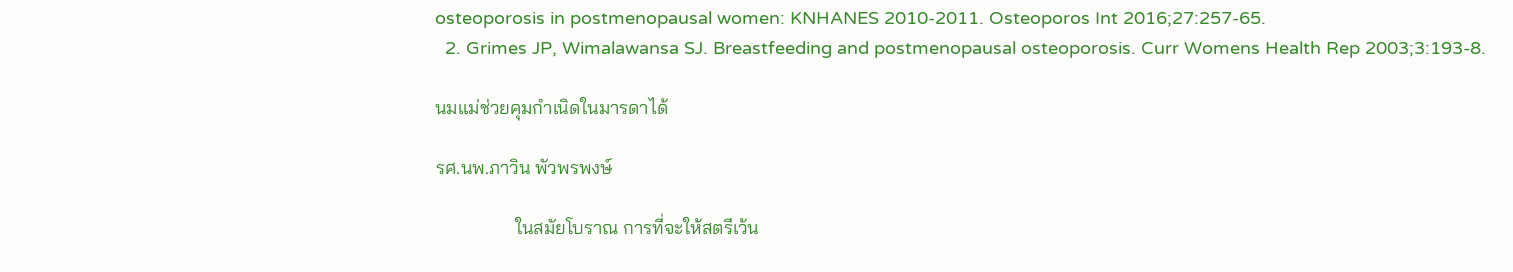osteoporosis in postmenopausal women: KNHANES 2010-2011. Osteoporos Int 2016;27:257-65.
  2. Grimes JP, Wimalawansa SJ. Breastfeeding and postmenopausal osteoporosis. Curr Womens Health Rep 2003;3:193-8.

นมแม่ช่วยคุมกำเนิดในมารดาได้

รศ.นพ.ภาวิน พัวพรพงษ์

                 ในสมัยโบราณ การที่จะให้สตรีเว้น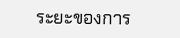ระยะของการ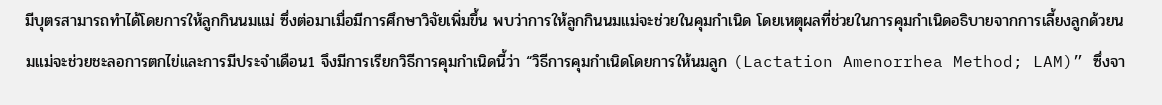มีบุตรสามารถทำได้โดยการให้ลูกกินนมแม่ ซึ่งต่อมาเมื่อมีการศึกษาวิจัยเพิ่มขึ้น พบว่าการให้ลูกกินนมแม่จะช่วยในคุมกำเนิด โดยเหตุผลที่ช่วยในการคุมกำเนิดอธิบายจากการเลี้ยงลูกด้วยนมแม่จะช่วยชะลอการตกไข่และการมีประจำเดือน1 จึงมีการเรียกวิธีการคุมกำเนิดนี้ว่า “วิธีการคุมกำเนิดโดยการให้นมลูก (Lactation Amenorrhea Method; LAM)” ซึ่งจา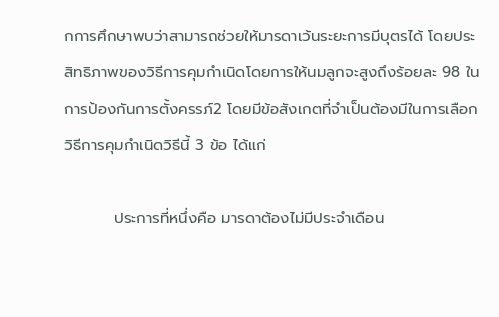กการศึกษาพบว่าสามารถช่วยให้มารดาเว้นระยะการมีบุตรได้ โดยประสิทธิภาพของวิธีการคุมกำเนิดโดยการให้นมลูกจะสูงถึงร้อยละ 98 ในการป้องกันการตั้งครรภ์2 โดยมีข้อสังเกตที่จำเป็นต้องมีในการเลือกวิธีการคุมกำเนิดวิธีนี้ 3 ข้อ ได้แก่

         ประการที่หนึ่งคือ มารดาต้องไม่มีประจำเดือน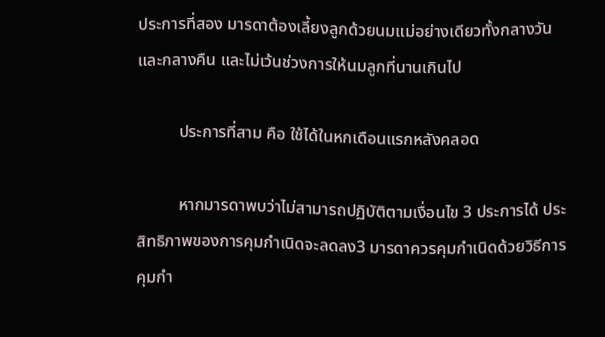ประการที่สอง มารดาต้องเลี้ยงลูกด้วยนมแม่อย่างเดียวทั้งกลางวันและกลางคืน และไม่เว้นช่วงการให้นมลูกที่นานเกินไป

          ประการที่สาม คือ ใช้ได้ในหกเดือนแรกหลังคลอด

          หากมารดาพบว่าไม่สามารถปฏิบัติตามเงื่อนไข 3 ประการได้ ประสิทธิภาพของการคุมกำเนิดจะลดลง3 มารดาควรคุมกำเนิดด้วยวิธีการคุมกำ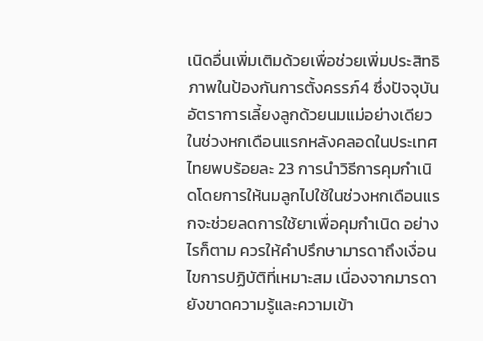เนิดอื่นเพิ่มเติมด้วยเพื่อช่วยเพิ่มประสิทธิภาพในป้องกันการตั้งครรภ์4 ซึ่งปัจจุบันอัตราการเลี้ยงลูกด้วยนมแม่อย่างเดียวในช่วงหกเดือนแรกหลังคลอดในประเทศไทยพบร้อยละ 23 การนำวิธีการคุมกำเนิดโดยการให้นมลูกไปใช้ในช่วงหกเดือนแรกจะช่วยลดการใช้ยาเพื่อคุมกำเนิด อย่างไรก็ตาม ควรให้คำปรึกษามารดาถึงเงื่อนไขการปฏิบัติที่เหมาะสม เนื่องจากมารดายังขาดความรู้และความเข้า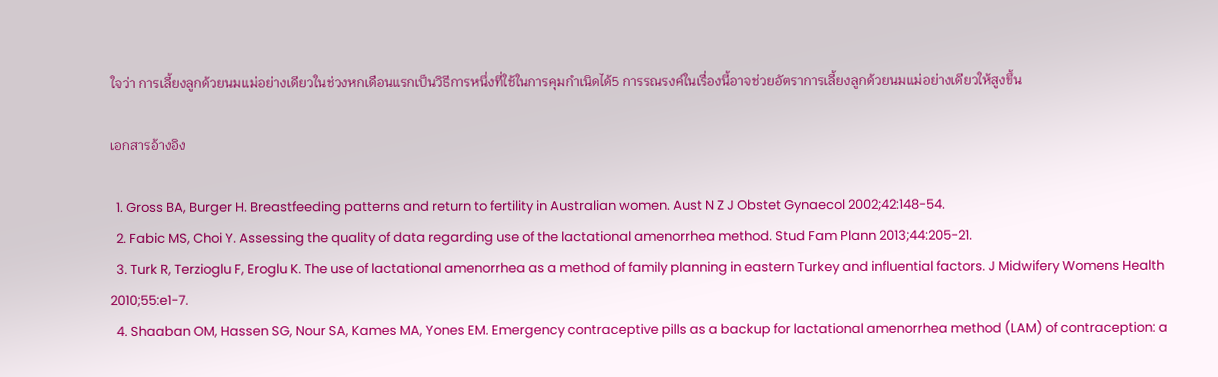ใจว่า การเลี้ยงลูกด้วยนมแม่อย่างเดียวในช่วงหกเดือนแรกเป็นวิธีการหนึ่งที่ใช้ในการคุมกำเนิดได้5 การรณรงค์ในเรื่องนี้อาจช่วยอัตราการเลี้ยงลูกด้วยนมแม่อย่างเดียวให้สูงขึ้น

เอกสารอ้างอิง

  1. Gross BA, Burger H. Breastfeeding patterns and return to fertility in Australian women. Aust N Z J Obstet Gynaecol 2002;42:148-54.
  2. Fabic MS, Choi Y. Assessing the quality of data regarding use of the lactational amenorrhea method. Stud Fam Plann 2013;44:205-21.
  3. Turk R, Terzioglu F, Eroglu K. The use of lactational amenorrhea as a method of family planning in eastern Turkey and influential factors. J Midwifery Womens Health 2010;55:e1-7.
  4. Shaaban OM, Hassen SG, Nour SA, Kames MA, Yones EM. Emergency contraceptive pills as a backup for lactational amenorrhea method (LAM) of contraception: a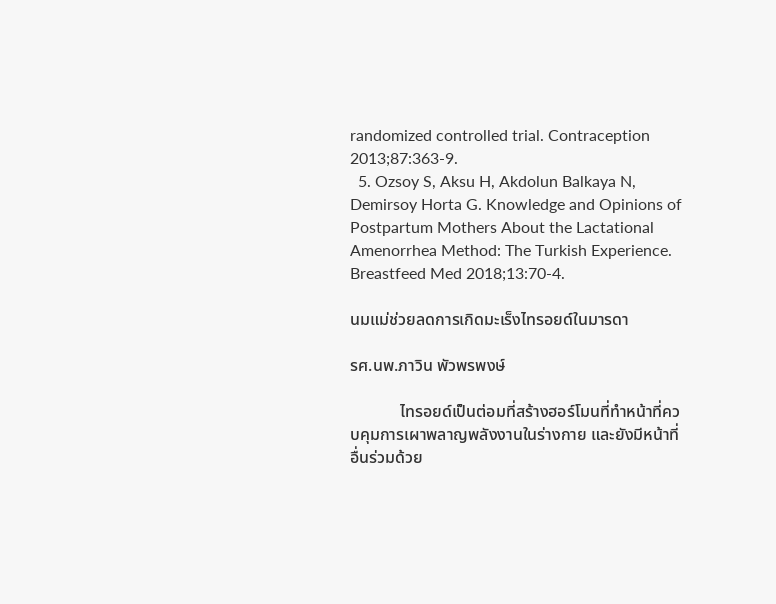randomized controlled trial. Contraception 2013;87:363-9.
  5. Ozsoy S, Aksu H, Akdolun Balkaya N, Demirsoy Horta G. Knowledge and Opinions of Postpartum Mothers About the Lactational Amenorrhea Method: The Turkish Experience. Breastfeed Med 2018;13:70-4.

นมแม่ช่วยลดการเกิดมะเร็งไทรอยด์ในมารดา

รศ.นพ.ภาวิน พัวพรพงษ์

            ไทรอยด์เป็นต่อมที่สร้างฮอร์โมนที่ทำหน้าที่ควบคุมการเผาพลาญพลังงานในร่างกาย และยังมีหน้าที่อื่นร่วมด้วย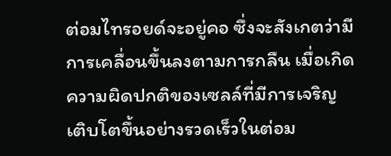ต่อมไทรอยด์จะอยู่คอ ซึ่งจะสังเกตว่ามีการเคลื่อนขึ้นลงตามการกลืน เมื่อเกิดความผิดปกติของเซลล์ที่มีการเจริญเติบโตขึ้นอย่างรวดเร็วในต่อม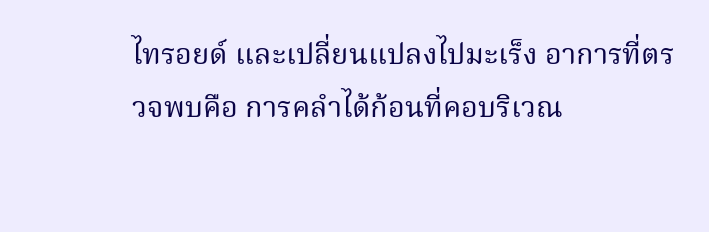ไทรอยด์ และเปลี่ยนแปลงไปมะเร็ง อาการที่ตรวจพบคือ การคลำได้ก้อนที่คอบริเวณ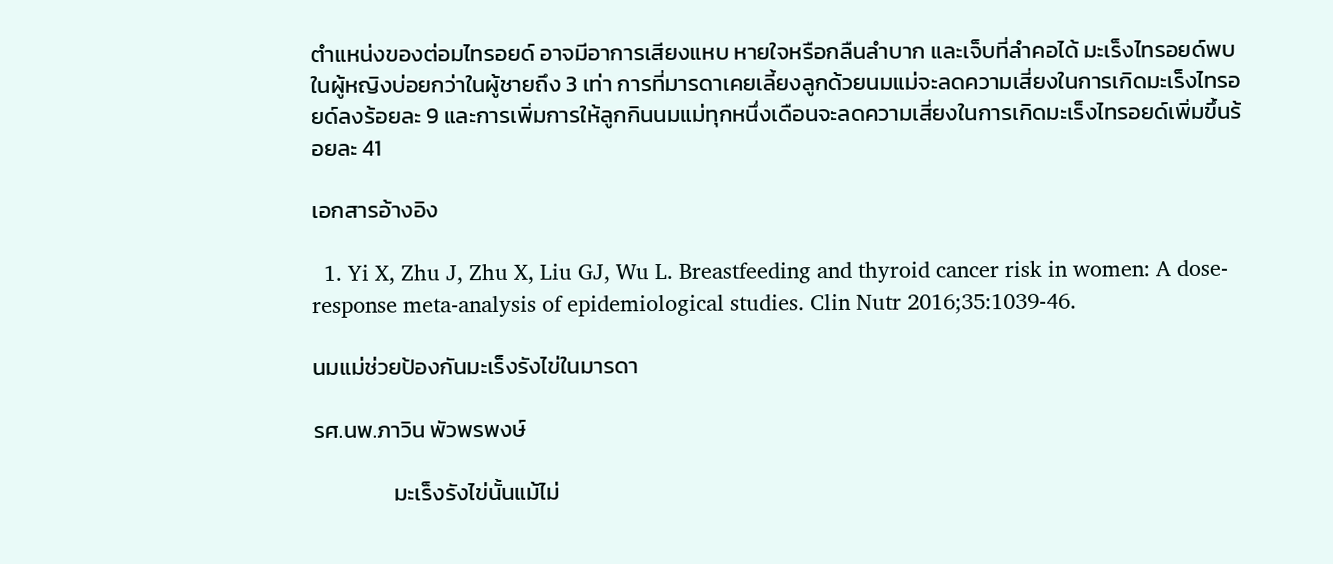ตำแหน่งของต่อมไทรอยด์ อาจมีอาการเสียงแหบ หายใจหรือกลืนลำบาก และเจ็บที่ลำคอได้ มะเร็งไทรอยด์พบในผู้หญิงบ่อยกว่าในผู้ชายถึง 3 เท่า การที่มารดาเคยเลี้ยงลูกด้วยนมแม่จะลดความเสี่ยงในการเกิดมะเร็งไทรอยด์ลงร้อยละ 9 และการเพิ่มการให้ลูกกินนมแม่ทุกหนึ่งเดือนจะลดความเสี่ยงในการเกิดมะเร็งไทรอยด์เพิ่มขึ้นร้อยละ 41

เอกสารอ้างอิง

  1. Yi X, Zhu J, Zhu X, Liu GJ, Wu L. Breastfeeding and thyroid cancer risk in women: A dose-response meta-analysis of epidemiological studies. Clin Nutr 2016;35:1039-46.

นมแม่ช่วยป้องกันมะเร็งรังไข่ในมารดา

รศ.นพ.ภาวิน พัวพรพงษ์

                มะเร็งรังไข่นั้นแม้ไม่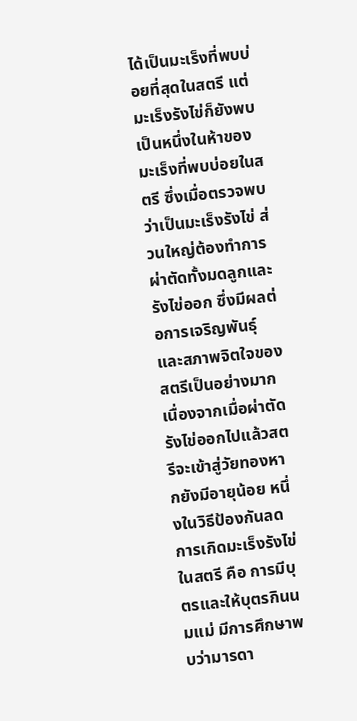ได้เป็นมะเร็งที่พบบ่อยที่สุดในสตรี แต่มะเร็งรังไข่ก็ยังพบเป็นหนึ่งในห้าของมะเร็งที่พบบ่อยในสตรี ซึ่งเมื่อตรวจพบว่าเป็นมะเร็งรังไข่ ส่วนใหญ่ต้องทำการผ่าตัดทั้งมดลูกและรังไข่ออก ซึ่งมีผลต่อการเจริญพันธุ์และสภาพจิตใจของสตรีเป็นอย่างมาก เนื่องจากเมื่อผ่าตัดรังไข่ออกไปแล้วสตรีจะเข้าสู่วัยทองหากยังมีอายุน้อย หนึ่งในวิธีป้องกันลดการเกิดมะเร็งรังไข่ในสตรี คือ การมีบุตรและให้บุตรกินนมแม่ มีการศึกษาพบว่ามารดา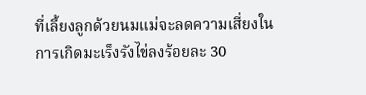ที่เลี้ยงลูกด้วยนมแม่จะลดความเสี่ยงในการเกิดมะเร็งรังไข่ลงร้อยละ 30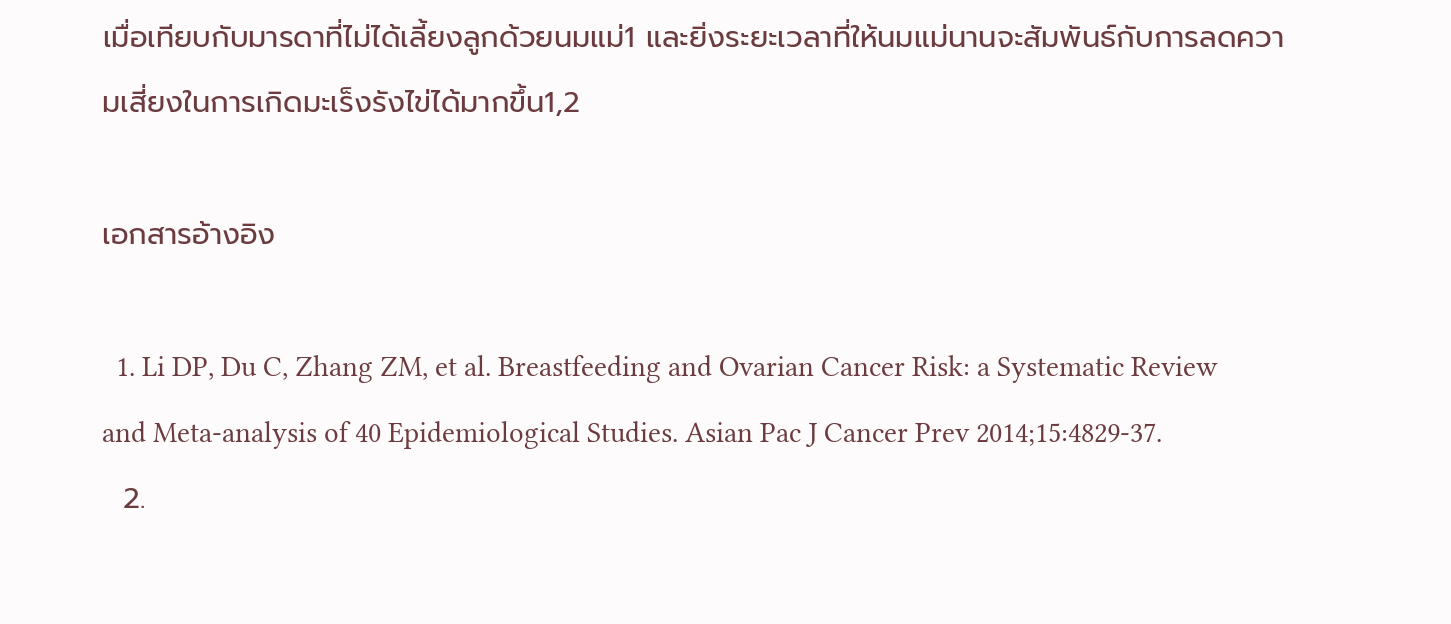เมื่อเทียบกับมารดาที่ไม่ได้เลี้ยงลูกด้วยนมแม่1 และยิ่งระยะเวลาที่ให้นมแม่นานจะสัมพันธ์กับการลดความเสี่ยงในการเกิดมะเร็งรังไข่ได้มากขึ้น1,2

เอกสารอ้างอิง

  1. Li DP, Du C, Zhang ZM, et al. Breastfeeding and Ovarian Cancer Risk: a Systematic Review and Meta-analysis of 40 Epidemiological Studies. Asian Pac J Cancer Prev 2014;15:4829-37.
  2.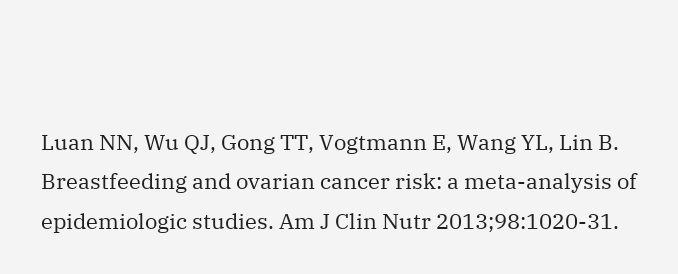Luan NN, Wu QJ, Gong TT, Vogtmann E, Wang YL, Lin B. Breastfeeding and ovarian cancer risk: a meta-analysis of epidemiologic studies. Am J Clin Nutr 2013;98:1020-31.